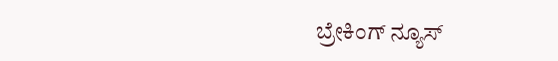ಬ್ರೇಕಿಂಗ್ ನ್ಯೂಸ್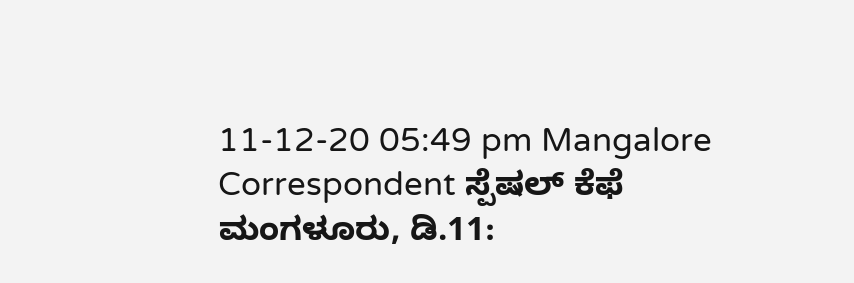11-12-20 05:49 pm Mangalore Correspondent ಸ್ಪೆಷಲ್ ಕೆಫೆ
ಮಂಗಳೂರು, ಡಿ.11: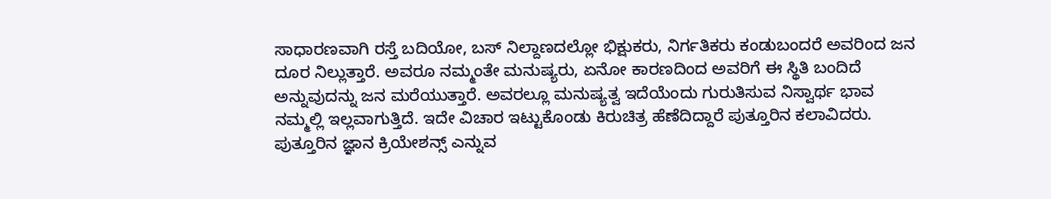ಸಾಧಾರಣವಾಗಿ ರಸ್ತೆ ಬದಿಯೋ, ಬಸ್ ನಿಲ್ದಾಣದಲ್ಲೋ ಭಿಕ್ಷುಕರು, ನಿರ್ಗತಿಕರು ಕಂಡುಬಂದರೆ ಅವರಿಂದ ಜನ ದೂರ ನಿಲ್ಲುತ್ತಾರೆ. ಅವರೂ ನಮ್ಮಂತೇ ಮನುಷ್ಯರು, ಏನೋ ಕಾರಣದಿಂದ ಅವರಿಗೆ ಈ ಸ್ಥಿತಿ ಬಂದಿದೆ ಅನ್ನುವುದನ್ನು ಜನ ಮರೆಯುತ್ತಾರೆ. ಅವರಲ್ಲೂ ಮನುಷ್ಯತ್ವ ಇದೆಯೆಂದು ಗುರುತಿಸುವ ನಿಸ್ವಾರ್ಥ ಭಾವ ನಮ್ಮಲ್ಲಿ ಇಲ್ಲವಾಗುತ್ತಿದೆ. ಇದೇ ವಿಚಾರ ಇಟ್ಟುಕೊಂಡು ಕಿರುಚಿತ್ರ ಹೆಣೆದಿದ್ದಾರೆ ಪುತ್ತೂರಿನ ಕಲಾವಿದರು.
ಪುತ್ತೂರಿನ ಜ್ಞಾನ ಕ್ರಿಯೇಶನ್ಸ್ ಎನ್ನುವ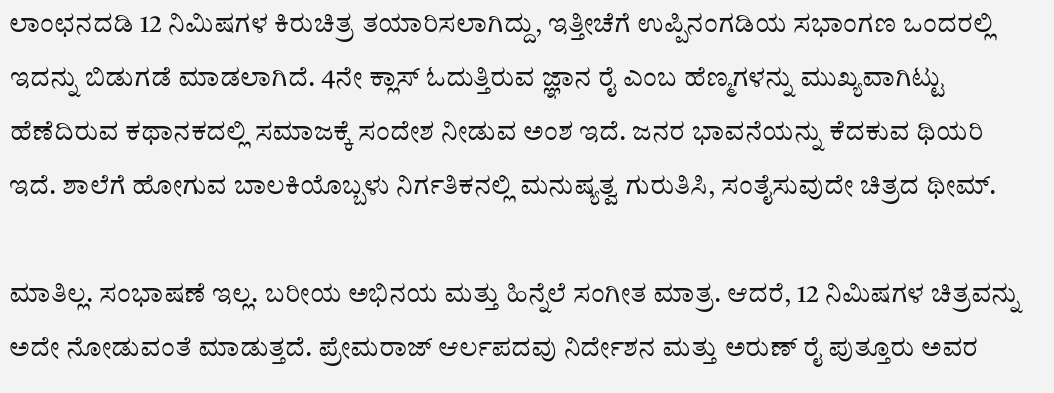ಲಾಂಛನದಡಿ 12 ನಿಮಿಷಗಳ ಕಿರುಚಿತ್ರ ತಯಾರಿಸಲಾಗಿದ್ದು, ಇತ್ತೀಚೆಗೆ ಉಪ್ಪಿನಂಗಡಿಯ ಸಭಾಂಗಣ ಒಂದರಲ್ಲಿ ಇದನ್ನು ಬಿಡುಗಡೆ ಮಾಡಲಾಗಿದೆ. 4ನೇ ಕ್ಲಾಸ್ ಓದುತ್ತಿರುವ ಜ್ಞಾನ ರೈ ಎಂಬ ಹೆಣ್ಮಗಳನ್ನು ಮುಖ್ಯವಾಗಿಟ್ಟು ಹೆಣೆದಿರುವ ಕಥಾನಕದಲ್ಲಿ ಸಮಾಜಕ್ಕೆ ಸಂದೇಶ ನೀಡುವ ಅಂಶ ಇದೆ. ಜನರ ಭಾವನೆಯನ್ನು ಕೆದಕುವ ಥಿಯರಿ ಇದೆ. ಶಾಲೆಗೆ ಹೋಗುವ ಬಾಲಕಿಯೊಬ್ಬಳು ನಿರ್ಗತಿಕನಲ್ಲಿ ಮನುಷ್ಯತ್ವ ಗುರುತಿಸಿ, ಸಂತೈಸುವುದೇ ಚಿತ್ರದ ಥೀಮ್.

ಮಾತಿಲ್ಲ. ಸಂಭಾಷಣೆ ಇಲ್ಲ. ಬರೀಯ ಅಭಿನಯ ಮತ್ತು ಹಿನ್ನೆಲೆ ಸಂಗೀತ ಮಾತ್ರ. ಆದರೆ, 12 ನಿಮಿಷಗಳ ಚಿತ್ರವನ್ನು ಅದೇ ನೋಡುವಂತೆ ಮಾಡುತ್ತದೆ. ಪ್ರೇಮರಾಜ್ ಆರ್ಲಪದವು ನಿರ್ದೇಶನ ಮತ್ತು ಅರುಣ್ ರೈ ಪುತ್ತೂರು ಅವರ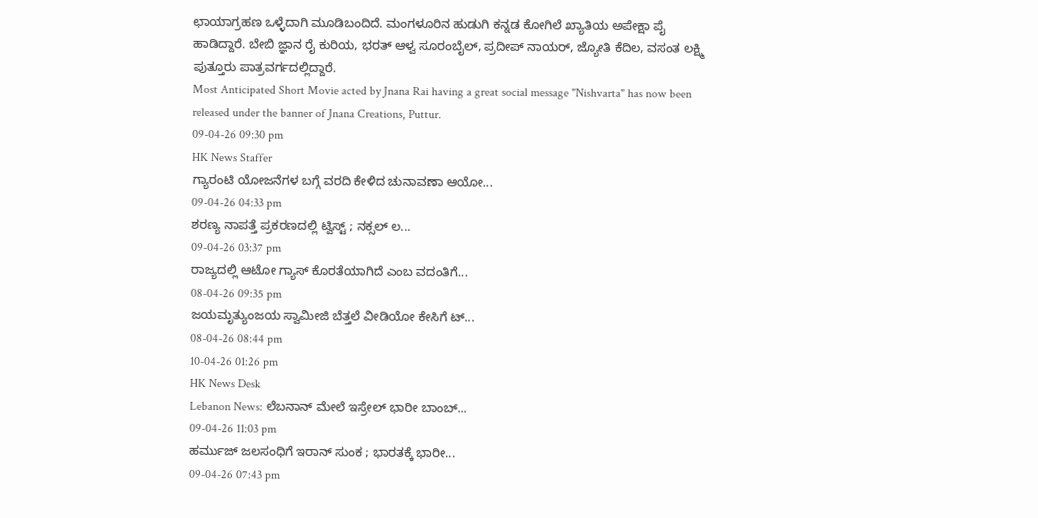ಛಾಯಾಗ್ರಹಣ ಒಳ್ಳೆದಾಗಿ ಮೂಡಿಬಂದಿದೆ. ಮಂಗಳೂರಿನ ಹುಡುಗಿ ಕನ್ನಡ ಕೋಗಿಲೆ ಖ್ಯಾತಿಯ ಅಪೇಕ್ಷಾ ಪೈ ಹಾಡಿದ್ದಾರೆ. ಬೇಬಿ ಜ್ಞಾನ ರೈ ಕುರಿಯ, ಭರತ್ ಆಳ್ವ ಸೂರಂಬೈಲ್, ಪ್ರದೀಪ್ ನಾಯರ್, ಜ್ಯೋತಿ ಕೆದಿಲ, ವಸಂತ ಲಕ್ಷ್ಮಿ ಪುತ್ತೂರು ಪಾತ್ರವರ್ಗದಲ್ಲಿದ್ದಾರೆ.
Most Anticipated Short Movie acted by Jnana Rai having a great social message "Nishvarta" has now been released under the banner of Jnana Creations, Puttur.
09-04-26 09:30 pm
HK News Staffer
ಗ್ಯಾರಂಟಿ ಯೋಜನೆಗಳ ಬಗ್ಗೆ ವರದಿ ಕೇಳಿದ ಚುನಾವಣಾ ಆಯೋ...
09-04-26 04:33 pm
ಶರಣ್ಯ ನಾಪತ್ತೆ ಪ್ರಕರಣದಲ್ಲಿ ಟ್ವಿಸ್ಟ್ ; ನಕ್ಸಲ್ ಲ...
09-04-26 03:37 pm
ರಾಜ್ಯದಲ್ಲಿ ಆಟೋ ಗ್ಯಾಸ್ ಕೊರತೆಯಾಗಿದೆ ಎಂಬ ವದಂತಿಗೆ...
08-04-26 09:35 pm
ಜಯಮೃತ್ಯುಂಜಯ ಸ್ವಾಮೀಜಿ ಬೆತ್ತಲೆ ವೀಡಿಯೋ ಕೇಸಿಗೆ ಟ್...
08-04-26 08:44 pm
10-04-26 01:26 pm
HK News Desk
Lebanon News: ಲೆಬನಾನ್ ಮೇಲೆ ಇಸ್ರೇಲ್ ಭಾರೀ ಬಾಂಬ್...
09-04-26 11:03 pm
ಹರ್ಮುಜ್ ಜಲಸಂಧಿಗೆ ಇರಾನ್ ಸುಂಕ ; ಭಾರತಕ್ಕೆ ಭಾರೀ...
09-04-26 07:43 pm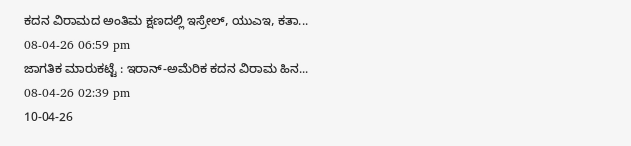ಕದನ ವಿರಾಮದ ಅಂತಿಮ ಕ್ಷಣದಲ್ಲಿ ಇಸ್ರೇಲ್, ಯುಎಇ, ಕತಾ...
08-04-26 06:59 pm
ಜಾಗತಿಕ ಮಾರುಕಟ್ಟೆ : ಇರಾನ್-ಅಮೆರಿಕ ಕದನ ವಿರಾಮ ಹಿನ...
08-04-26 02:39 pm
10-04-26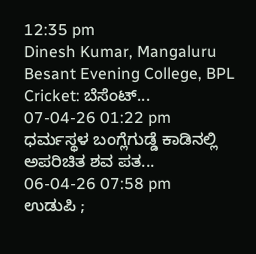12:35 pm
Dinesh Kumar, Mangaluru
Besant Evening College, BPL Cricket: ಬೆಸೆಂಟ್...
07-04-26 01:22 pm
ಧರ್ಮಸ್ಥಳ ಬಂಗ್ಲೆಗುಡ್ಡೆ ಕಾಡಿನಲ್ಲಿ ಅಪರಿಚಿತ ಶವ ಪತ...
06-04-26 07:58 pm
ಉಡುಪಿ ;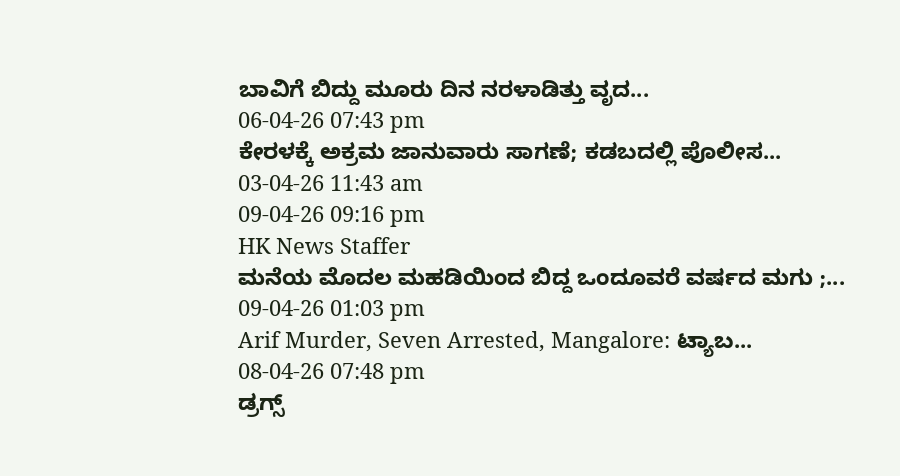ಬಾವಿಗೆ ಬಿದ್ದು ಮೂರು ದಿನ ನರಳಾಡಿತ್ತು ವೃದ...
06-04-26 07:43 pm
ಕೇರಳಕ್ಕೆ ಅಕ್ರಮ ಜಾನುವಾರು ಸಾಗಣೆ; ಕಡಬದಲ್ಲಿ ಪೊಲೀಸ...
03-04-26 11:43 am
09-04-26 09:16 pm
HK News Staffer
ಮನೆಯ ಮೊದಲ ಮಹಡಿಯಿಂದ ಬಿದ್ದ ಒಂದೂವರೆ ವರ್ಷದ ಮಗು ;...
09-04-26 01:03 pm
Arif Murder, Seven Arrested, Mangalore: ಟ್ಯಾಬ...
08-04-26 07:48 pm
ಡ್ರಗ್ಸ್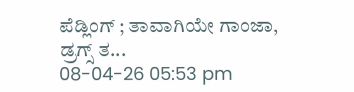ಪೆಡ್ಲಿಂಗ್ ; ತಾವಾಗಿಯೇ ಗಾಂಜಾ, ಡ್ರಗ್ಸ್ ತ...
08-04-26 05:53 pm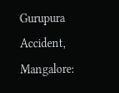Gurupura Accident, Mangalore: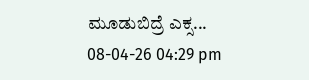ಮೂಡುಬಿದ್ರೆ ಎಕ್ಸ...
08-04-26 04:29 pm